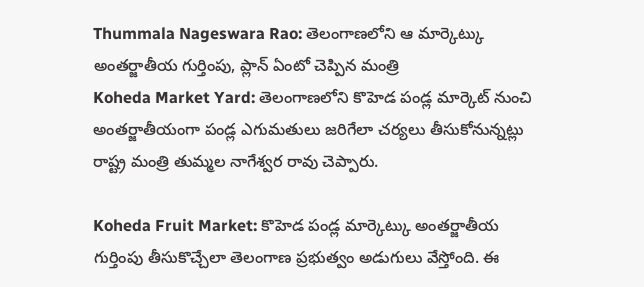Thummala Nageswara Rao: తెలంగాణలోని ఆ మార్కెట్కు అంతర్జాతీయ గుర్తింపు, ప్లాన్ ఏంటో చెప్పిన మంత్రి
Koheda Market Yard: తెలంగాణలోని కొహెడ పండ్ల మార్కెట్ నుంచి అంతర్జాతీయంగా పండ్ల ఎగుమతులు జరిగేలా చర్యలు తీసుకోనున్నట్లు రాష్ట్ర మంత్రి తుమ్మల నాగేశ్వర రావు చెప్పారు.

Koheda Fruit Market: కొహెడ పండ్ల మార్కెట్కు అంతర్జాతీయ గుర్తింపు తీసుకొచ్చేలా తెలంగాణ ప్రభుత్వం అడుగులు వేస్తోంది. ఈ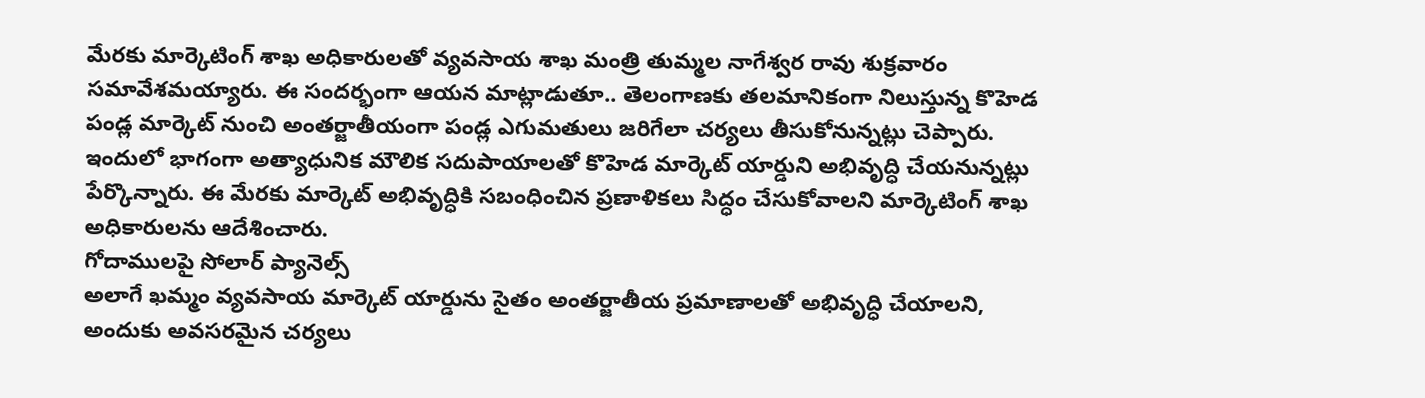మేరకు మార్కెటింగ్ శాఖ అధికారులతో వ్యవసాయ శాఖ మంత్రి తుమ్మల నాగేశ్వర రావు శుక్రవారం సమావేశమయ్యారు. ఈ సందర్భంగా ఆయన మాట్లాడుతూ.. తెలంగాణకు తలమానికంగా నిలుస్తున్న కొహెడ పండ్ల మార్కెట్ నుంచి అంతర్జాతీయంగా పండ్ల ఎగుమతులు జరిగేలా చర్యలు తీసుకోనున్నట్లు చెప్పారు. ఇందులో భాగంగా అత్యాధునిక మౌలిక సదుపాయాలతో కొహెడ మార్కెట్ యార్డుని అభివృద్ధి చేయనున్నట్లు పేర్కొన్నారు. ఈ మేరకు మార్కెట్ అభివృద్ధికి సబంధించిన ప్రణాళికలు సిద్ధం చేసుకోవాలని మార్కెటింగ్ శాఖ అధికారులను ఆదేశించారు.
గోదాములపై సోలార్ ప్యానెల్స్
అలాగే ఖమ్మం వ్యవసాయ మార్కెట్ యార్డును సైతం అంతర్జాతీయ ప్రమాణాలతో అభివృద్ధి చేయాలని, అందుకు అవసరమైన చర్యలు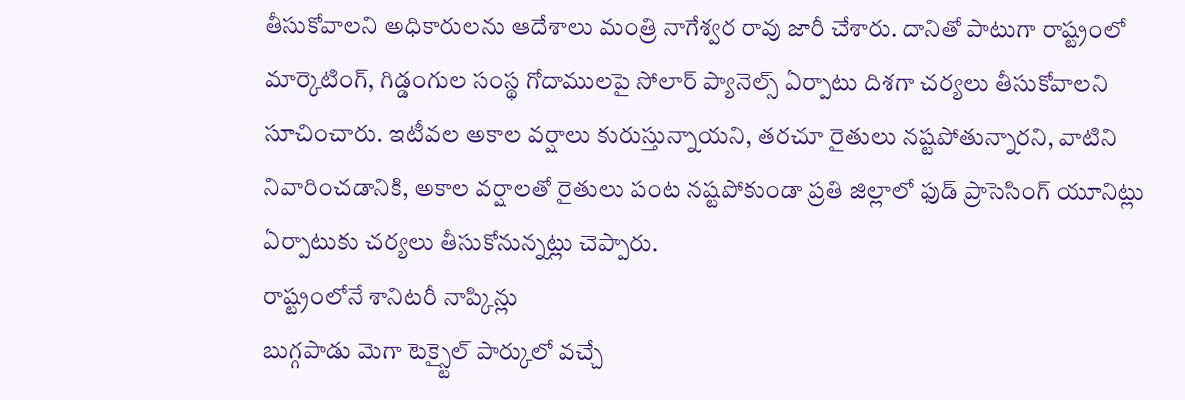తీసుకోవాలని అధికారులను ఆదేశాలు మంత్రి నాగేశ్వర రావు జారీ చేశారు. దానితో పాటుగా రాష్ట్రంలో మార్కెటింగ్, గిడ్డంగుల సంస్థ గోదాములపై సోలార్ ప్యానెల్స్ ఏర్పాటు దిశగా చర్యలు తీసుకోవాలని సూచించారు. ఇటీవల అకాల వర్షాలు కురుస్తున్నాయని, తరచూ రైతులు నష్టపోతున్నారని, వాటిని నివారించడానికి, అకాల వర్షాలతో రైతులు పంట నష్టపోకుండా ప్రతి జిల్లాలో ఫుడ్ ప్రాసెసింగ్ యూనిట్లు ఏర్పాటుకు చర్యలు తీసుకోనున్నట్లు చెప్పారు.
రాష్ట్రంలోనే శానిటరీ నాప్కిన్లు
బుగ్గపాడు మెగా టెక్స్టైల్ పార్కులో వచ్చే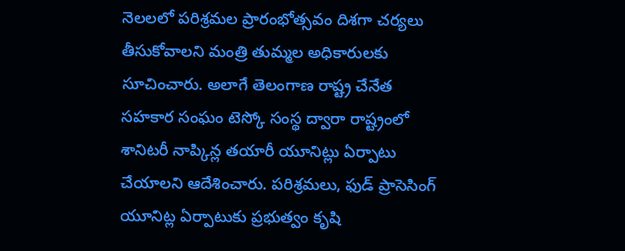నెలలలో పరిశ్రమల ప్రారంభోత్సవం దిశగా చర్యలు తీసుకోవాలని మంత్రి తుమ్మల అధికారులకు సూచించారు. అలాగే తెలంగాణ రాష్ట్ర చేనేత సహకార సంఘం టెస్కో సంస్థ ద్వారా రాష్ట్రంలో శానిటరీ నాప్కిన్ల తయారీ యూనిట్లు ఏర్పాటు చేయాలని ఆదేశించారు. పరిశ్రమలు, ఫుడ్ ప్రాసెసింగ్ యూనిట్ల ఏర్పాటుకు ప్రభుత్వం కృషి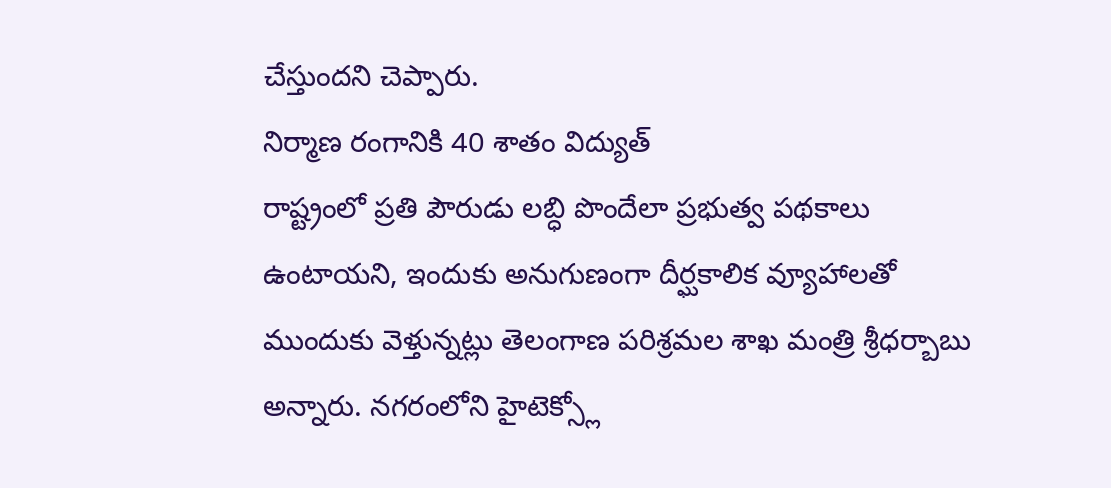చేస్తుందని చెప్పారు.
నిర్మాణ రంగానికి 40 శాతం విద్యుత్
రాష్ట్రంలో ప్రతి పౌరుడు లబ్ధి పొందేలా ప్రభుత్వ పథకాలు ఉంటాయని, ఇందుకు అనుగుణంగా దీర్ఘకాలిక వ్యూహాలతో ముందుకు వెళ్తున్నట్లు తెలంగాణ పరిశ్రమల శాఖ మంత్రి శ్రీధర్బాబు అన్నారు. నగరంలోని హైటెక్స్లో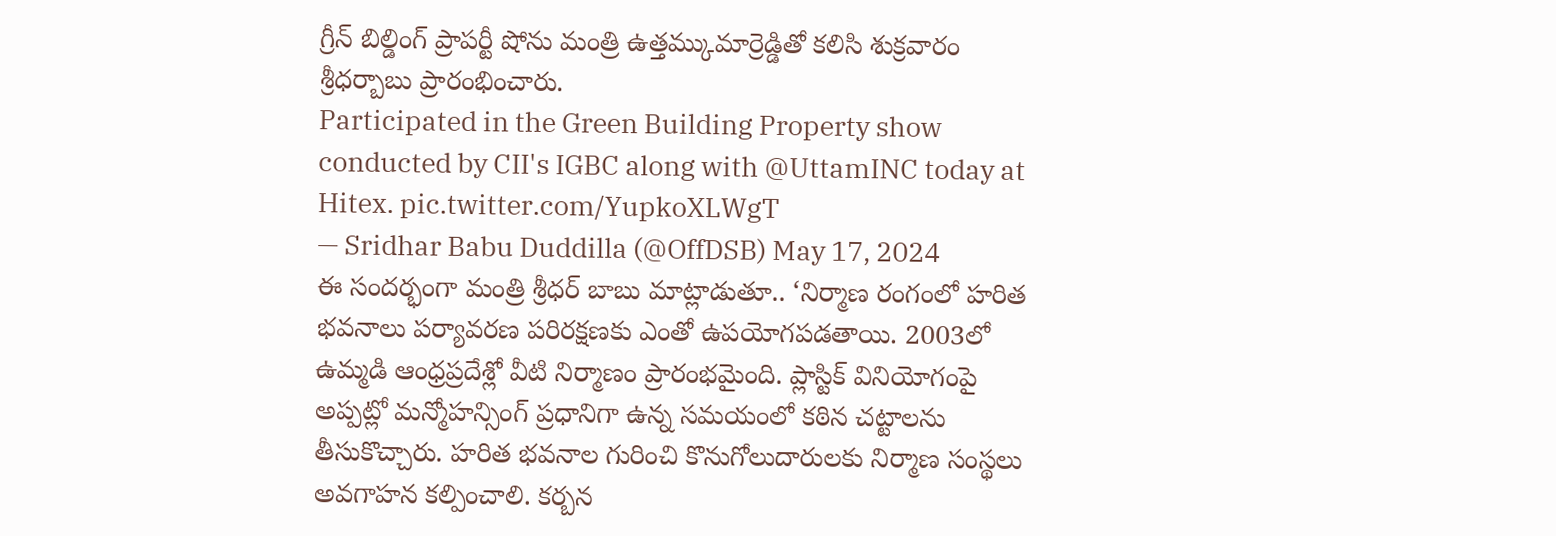గ్రీన్ బిల్డింగ్ ప్రాపర్టీ షోను మంత్రి ఉత్తమ్కుమార్రెడ్డితో కలిసి శుక్రవారం శ్రీధర్బాబు ప్రారంభించారు.
Participated in the Green Building Property show conducted by CII's IGBC along with @UttamINC today at Hitex. pic.twitter.com/YupkoXLWgT
— Sridhar Babu Duddilla (@OffDSB) May 17, 2024
ఈ సందర్భంగా మంత్రి శ్రీధర్ బాబు మాట్లాడుతూ.. ‘నిర్మాణ రంగంలో హరిత భవనాలు పర్యావరణ పరిరక్షణకు ఎంతో ఉపయోగపడతాయి. 2003లో ఉమ్మడి ఆంధ్రప్రదేశ్లో వీటి నిర్మాణం ప్రారంభమైంది. ప్లాస్టిక్ వినియోగంపై అప్పట్లో మన్మోహన్సింగ్ ప్రధానిగా ఉన్న సమయంలో కఠిన చట్టాలను తీసుకొచ్చారు. హరిత భవనాల గురించి కొనుగోలుదారులకు నిర్మాణ సంస్థలు అవగాహన కల్పించాలి. కర్బన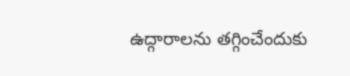ఉద్గారాలను తగ్గించేందుకు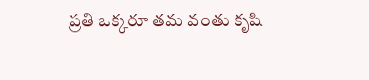ప్రతి ఒక్కరూ తమ వంతు కృషి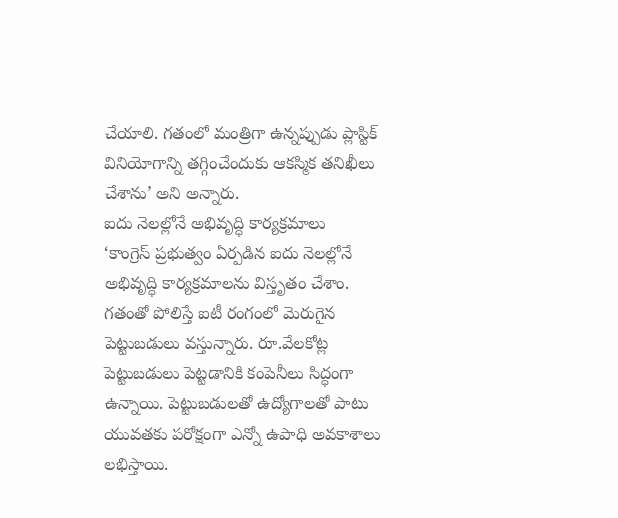చేయాలి. గతంలో మంత్రిగా ఉన్నప్పుడు ప్లాస్టిక్ వినియోగాన్ని తగ్గించేందుకు ఆకస్మిక తనిఖీలు చేశాను’ అని అన్నారు.
ఐదు నెలల్లోనే అభివృద్ధి కార్యక్రమాలు
‘కాంగ్రెస్ ప్రభుత్వం ఏర్పడిన ఐదు నెలల్లోనే అభివృద్ధి కార్యక్రమాలను విస్తృతం చేశాం. గతంతో పోలిస్తే ఐటీ రంగంలో మెరుగైన పెట్టుబడులు వస్తున్నారు. రూ.వేలకోట్ల పెట్టుబడులు పెట్టడానికి కంపెనీలు సిద్ధంగా ఉన్నాయి. పెట్టుబడులతో ఉద్యోగాలతో పాటు యువతకు పరోక్షంగా ఎన్నో ఉపాధి అవకాశాలు లభిస్తాయి.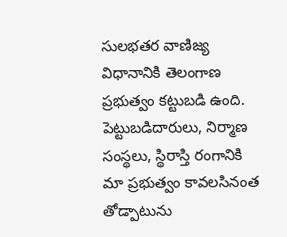సులభతర వాణిజ్య విధానానికి తెలంగాణ ప్రభుత్వం కట్టుబడి ఉంది. పెట్టుబడిదారులు, నిర్మాణ సంస్థలు, స్థిరాస్తి రంగానికి మా ప్రభుత్వం కావలసినంత తోడ్పాటును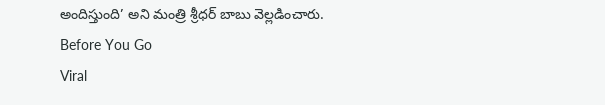అందిస్తుంది’ అని మంత్రి శ్రీధర్ బాబు వెల్లడించారు.
Before You Go
Viral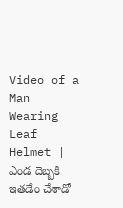Video of a Man Wearing Leaf Helmet | ఎండ దెబ్బకి ఇతడేం చేశాడో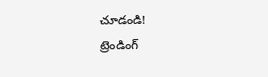చూడండి!
ట్రెండింగ్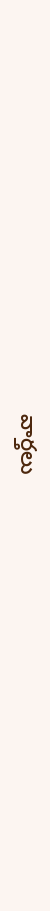వార్తలు